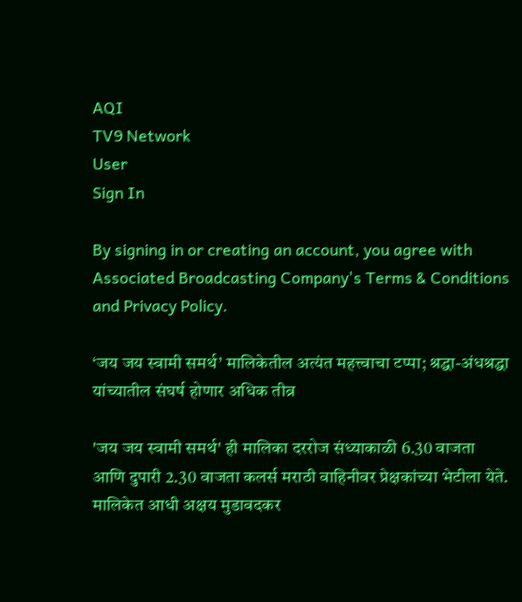AQI
TV9 Network
User
Sign In

By signing in or creating an account, you agree with Associated Broadcasting Company's Terms & Conditions and Privacy Policy.

‘जय जय स्वामी समर्थ’ मालिकेतील अत्यंत महत्त्वाचा टप्पा; श्रद्धा-अंधश्रद्धा यांच्यातील संघर्ष होणार अधिक तीव्र

'जय जय स्वामी समर्थ' ही मालिका दररोज संध्याकाळी 6.30 वाजता आणि दुपारी 2.30 वाजता कलर्स मराठी वाहिनीवर प्रेक्षकांच्या भेटीला येते. मालिकेत आधी अक्षय मुडावदकर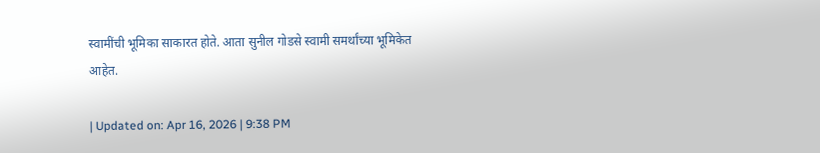स्वामींची भूमिका साकारत होते. आता सुनील गोडसे स्वामी समर्थांच्या भूमिकेत आहेत.

| Updated on: Apr 16, 2026 | 9:38 PM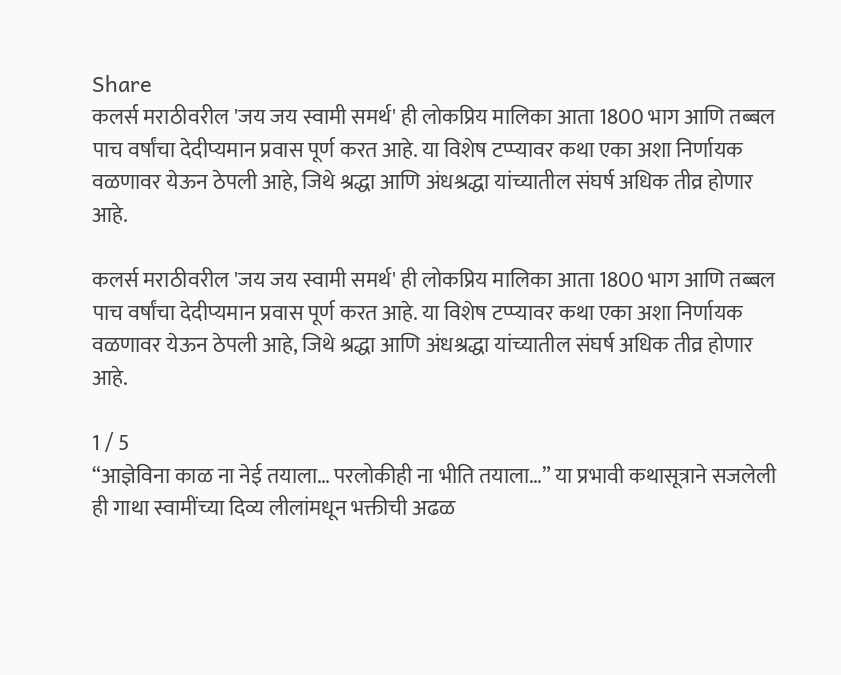Share
कलर्स मराठीवरील 'जय जय स्वामी समर्थ' ही लोकप्रिय मालिका आता 1800 भाग आणि तब्बल पाच वर्षांचा देदीप्यमान प्रवास पूर्ण करत आहे. या विशेष टप्प्यावर कथा एका अशा निर्णायक वळणावर येऊन ठेपली आहे, जिथे श्रद्धा आणि अंधश्रद्धा यांच्यातील संघर्ष अधिक तीव्र होणार आहे.

कलर्स मराठीवरील 'जय जय स्वामी समर्थ' ही लोकप्रिय मालिका आता 1800 भाग आणि तब्बल पाच वर्षांचा देदीप्यमान प्रवास पूर्ण करत आहे. या विशेष टप्प्यावर कथा एका अशा निर्णायक वळणावर येऊन ठेपली आहे, जिथे श्रद्धा आणि अंधश्रद्धा यांच्यातील संघर्ष अधिक तीव्र होणार आहे.

1 / 5
“आज्ञेविना काळ ना नेई तयाला… परलोकीही ना भीति तयाला…” या प्रभावी कथासूत्राने सजलेली ही गाथा स्वामींच्या दिव्य लीलांमधून भक्तीची अढळ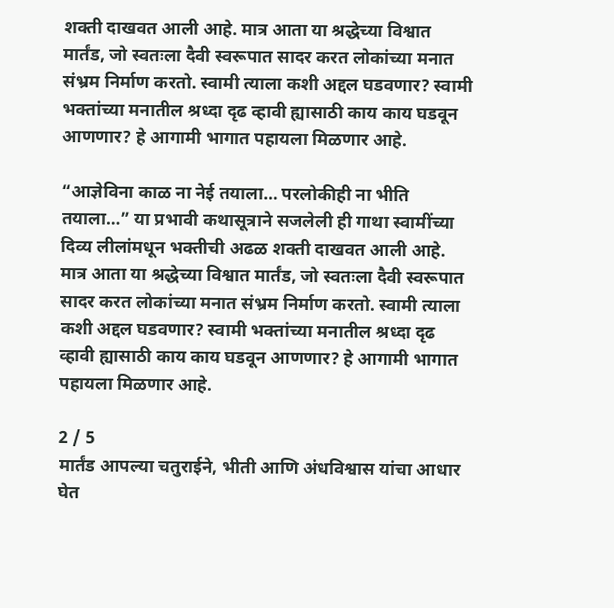शक्ती दाखवत आली आहे. मात्र आता या श्रद्धेच्या विश्वात मार्तंड, जो स्वतःला दैवी स्वरूपात सादर करत लोकांच्या मनात संभ्रम निर्माण करतो. स्वामी त्याला कशी अद्दल घडवणार? स्वामी भक्तांच्या मनातील श्रध्दा दृढ व्हावी ह्यासाठी काय काय घडवून आणणार? हे आगामी भागात पहायला मिळणार आहे.

“आज्ञेविना काळ ना नेई तयाला… परलोकीही ना भीति तयाला…” या प्रभावी कथासूत्राने सजलेली ही गाथा स्वामींच्या दिव्य लीलांमधून भक्तीची अढळ शक्ती दाखवत आली आहे. मात्र आता या श्रद्धेच्या विश्वात मार्तंड, जो स्वतःला दैवी स्वरूपात सादर करत लोकांच्या मनात संभ्रम निर्माण करतो. स्वामी त्याला कशी अद्दल घडवणार? स्वामी भक्तांच्या मनातील श्रध्दा दृढ व्हावी ह्यासाठी काय काय घडवून आणणार? हे आगामी भागात पहायला मिळणार आहे.

2 / 5
मार्तंड आपल्या चतुराईने, भीती आणि अंधविश्वास यांचा आधार घेत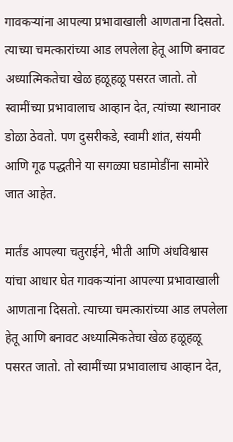गावकऱ्यांना आपल्या प्रभावाखाली आणताना दिसतो. त्याच्या चमत्कारांच्या आड लपलेला हेतू आणि बनावट अध्यात्मिकतेचा खेळ हळूहळू पसरत जातो. तो स्वामींच्या प्रभावालाच आव्हान देत, त्यांच्या स्थानावर डोळा ठेवतो. पण दुसरीकडे, स्वामी शांत, संयमी आणि गूढ पद्धतीने या सगळ्या घडामोडींना सामोरे जात आहेत.

मार्तंड आपल्या चतुराईने, भीती आणि अंधविश्वास यांचा आधार घेत गावकऱ्यांना आपल्या प्रभावाखाली आणताना दिसतो. त्याच्या चमत्कारांच्या आड लपलेला हेतू आणि बनावट अध्यात्मिकतेचा खेळ हळूहळू पसरत जातो. तो स्वामींच्या प्रभावालाच आव्हान देत,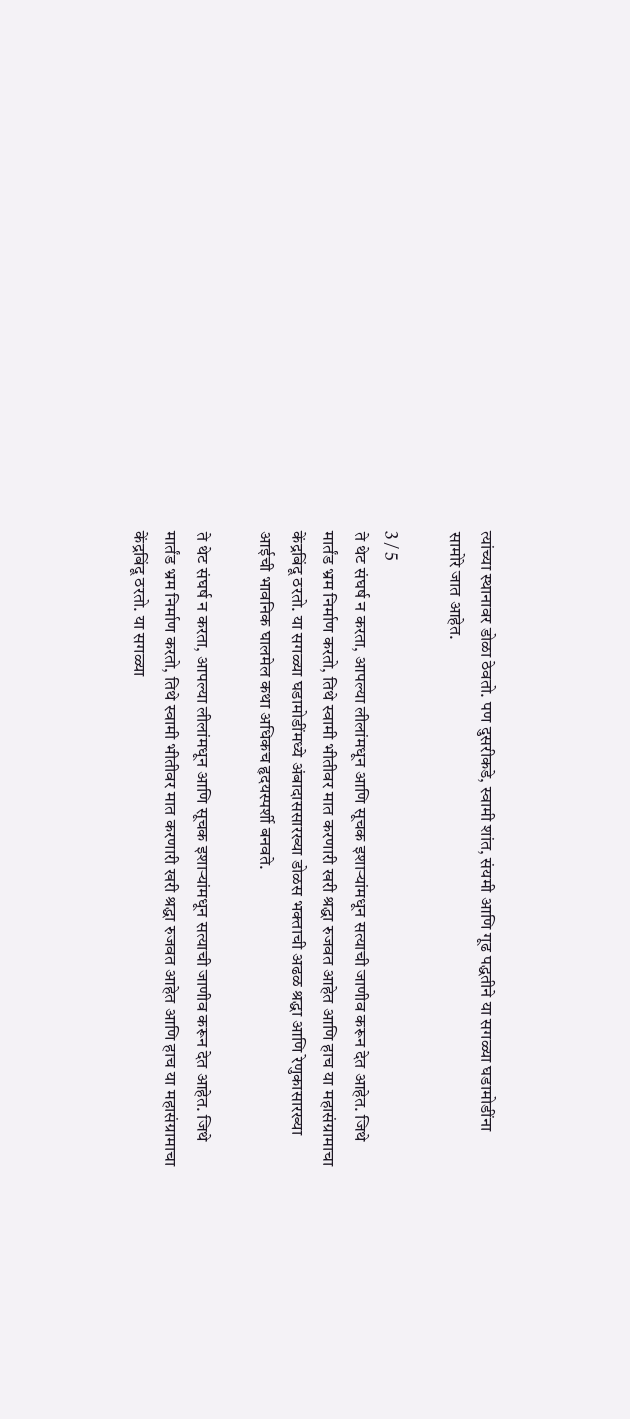त्यांच्या स्थानावर डोळा ठेवतो. पण दुसरीकडे, स्वामी शांत, संयमी आणि गूढ पद्धतीने या सगळ्या घडामोडींना सामोरे जात आहेत.

3 / 5
ते थेट संघर्ष न करता, आपल्या लीलांमधून आणि सूचक इशाऱ्यांमधून सत्याची जाणीव करून देत आहेत. जिथे मार्तंड भ्रम निर्माण करतो, तिथे स्वामी भीतीवर मात करणारी खरी श्रद्धा रुजवत आहेत आणि हाच या महासंग्रामाचा केंद्रबिंदू ठरतो. या सगळ्या घडामोडींमध्ये अंबादाससारख्या डोळस भक्ताची अढळ श्रद्धा आणि रेणुकासारख्या आईची भावनिक घालमेल कथा अधिकच हृदयस्पर्शी बनवते.

ते थेट संघर्ष न करता, आपल्या लीलांमधून आणि सूचक इशाऱ्यांमधून सत्याची जाणीव करून देत आहेत. जिथे मार्तंड भ्रम निर्माण करतो, तिथे स्वामी भीतीवर मात करणारी खरी श्रद्धा रुजवत आहेत आणि हाच या महासंग्रामाचा केंद्रबिंदू ठरतो. या सगळ्या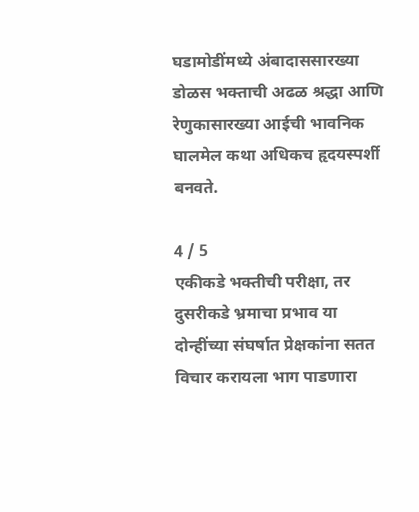घडामोडींमध्ये अंबादाससारख्या डोळस भक्ताची अढळ श्रद्धा आणि रेणुकासारख्या आईची भावनिक घालमेल कथा अधिकच हृदयस्पर्शी बनवते.

4 / 5
एकीकडे भक्तीची परीक्षा, तर दुसरीकडे भ्रमाचा प्रभाव या दोन्हींच्या संघर्षात प्रेक्षकांना सतत विचार करायला भाग पाडणारा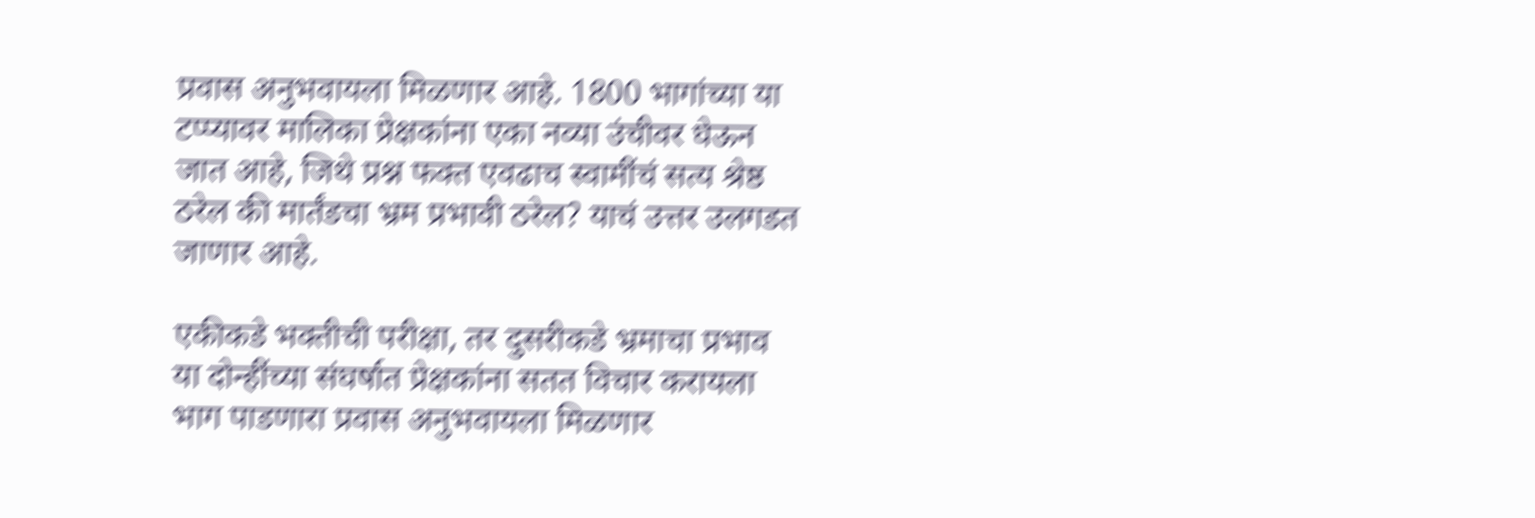प्रवास अनुभवायला मिळणार आहे. 1800 भागांच्या या टप्प्यावर मालिका प्रेक्षकांना एका नव्या उंचीवर घेऊन जात आहे, जिथे प्रश्न फक्त एवढाच स्वामींचं सत्य श्रेष्ठ ठरेल की मार्तंडचा भ्रम प्रभावी ठरेल? याचं उत्तर उलगडत जाणार आहे.

एकीकडे भक्तीची परीक्षा, तर दुसरीकडे भ्रमाचा प्रभाव या दोन्हींच्या संघर्षात प्रेक्षकांना सतत विचार करायला भाग पाडणारा प्रवास अनुभवायला मिळणार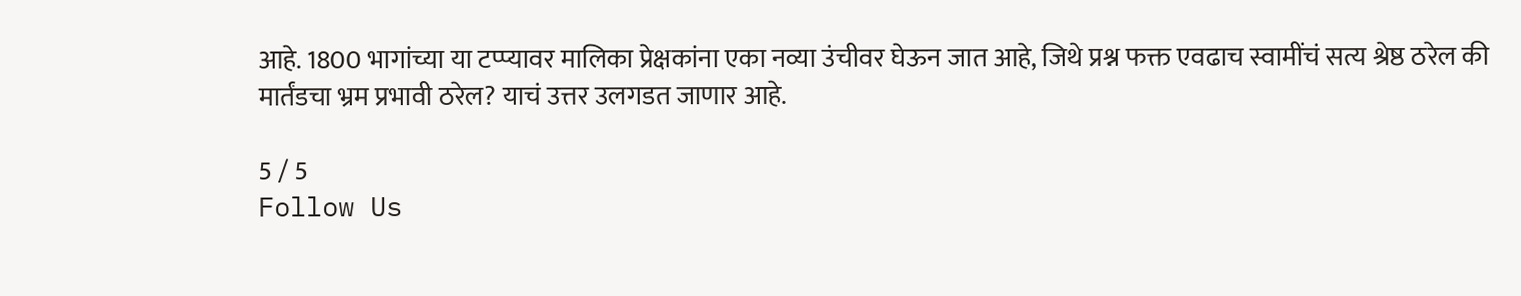आहे. 1800 भागांच्या या टप्प्यावर मालिका प्रेक्षकांना एका नव्या उंचीवर घेऊन जात आहे, जिथे प्रश्न फक्त एवढाच स्वामींचं सत्य श्रेष्ठ ठरेल की मार्तंडचा भ्रम प्रभावी ठरेल? याचं उत्तर उलगडत जाणार आहे.

5 / 5
Follow Us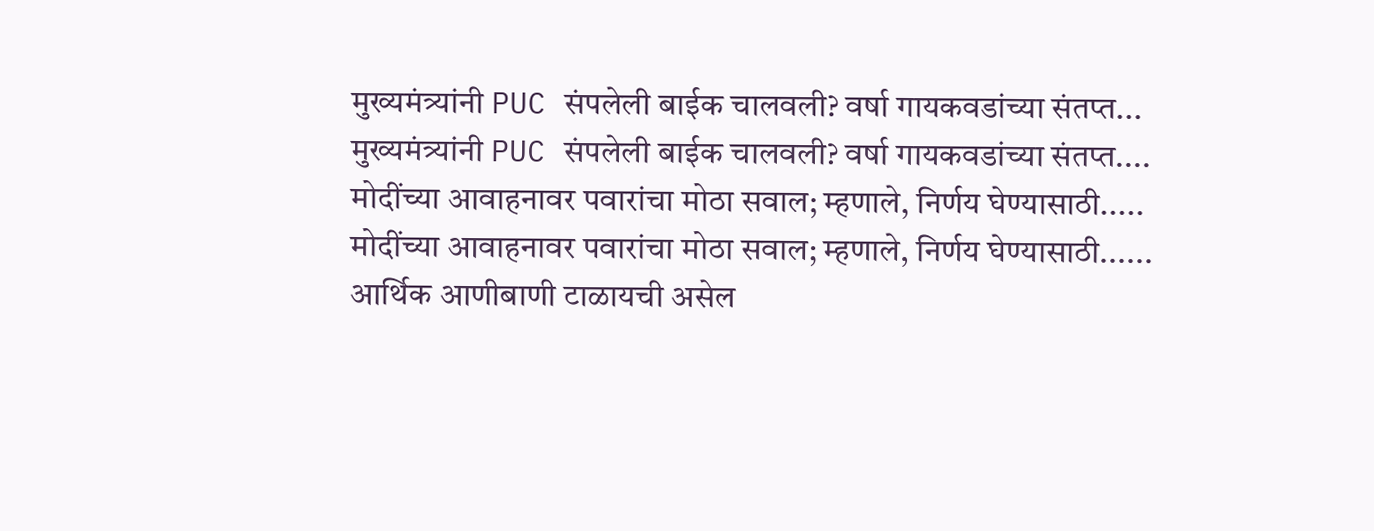मुख्यमंत्र्यांनी PUC संपलेली बाईक चालवली? वर्षा गायकवडांच्या संतप्त...
मुख्यमंत्र्यांनी PUC संपलेली बाईक चालवली? वर्षा गायकवडांच्या संतप्त....
मोदींच्या आवाहनावर पवारांचा मोठा सवाल; म्हणाले, निर्णय घेण्यासाठी.....
मोदींच्या आवाहनावर पवारांचा मोठा सवाल; म्हणाले, निर्णय घेण्यासाठी......
आर्थिक आणीबाणी टाळायची असेल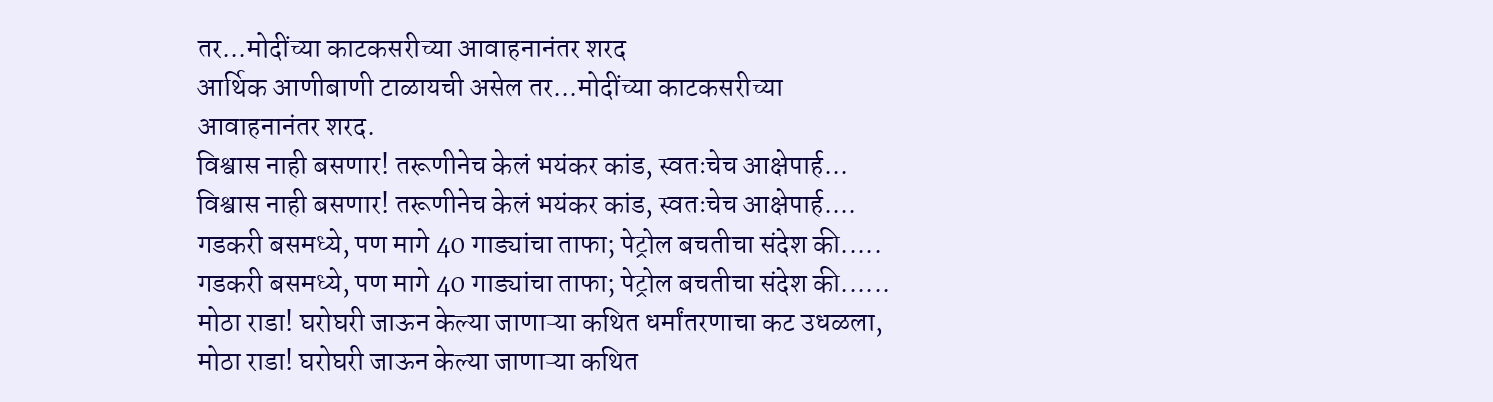तर...मोदींच्या काटकसरीच्या आवाहनानंतर शरद
आर्थिक आणीबाणी टाळायची असेल तर...मोदींच्या काटकसरीच्या आवाहनानंतर शरद.
विश्वास नाही बसणार! तरूणीनेच केलं भयंकर कांड, स्वतःचेच आक्षेपार्ह...
विश्वास नाही बसणार! तरूणीनेच केलं भयंकर कांड, स्वतःचेच आक्षेपार्ह....
गडकरी बसमध्ये, पण मागे 40 गाड्यांचा ताफा; पेट्रोल बचतीचा संदेश की.....
गडकरी बसमध्ये, पण मागे 40 गाड्यांचा ताफा; पेट्रोल बचतीचा संदेश की......
मोठा राडा! घरोघरी जाऊन केल्या जाणाऱ्या कथित धर्मांतरणाचा कट उधळला,
मोठा राडा! घरोघरी जाऊन केल्या जाणाऱ्या कथित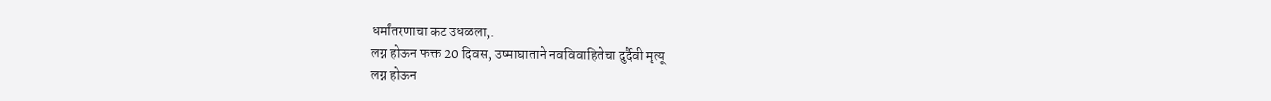धर्मांतरणाचा कट उधळला,.
लग्न होऊन फक्त 20 दिवस, उष्माघाताने नवविवाहितेचा दुर्दैवी मृत्यू
लग्न होऊन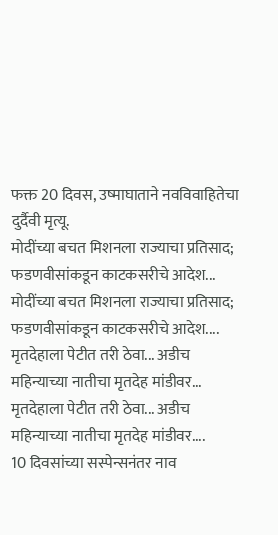फक्त 20 दिवस, उष्माघाताने नवविवाहितेचा दुर्दैवी मृत्यू.
मोदींच्या बचत मिशनला राज्याचा प्रतिसाद; फडणवीसांकडून काटकसरीचे आदेश...
मोदींच्या बचत मिशनला राज्याचा प्रतिसाद; फडणवीसांकडून काटकसरीचे आदेश....
मृतदेहाला पेटीत तरी ठेवा... अडीच महिन्याच्या नातीचा मृतदेह मांडीवर...
मृतदेहाला पेटीत तरी ठेवा... अडीच महिन्याच्या नातीचा मृतदेह मांडीवर....
10 दिवसांच्या सस्पेन्सनंतर नाव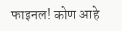फाइनल! कोण आहे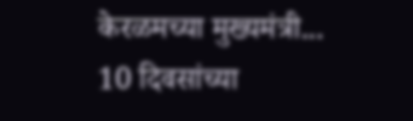केरळमच्या मुख्यमंत्री...
10 दिवसांच्या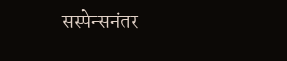सस्पेन्सनंतर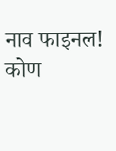नाव फाइनल! कोण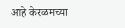आहे केरळमच्या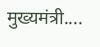मुख्यमंत्री....